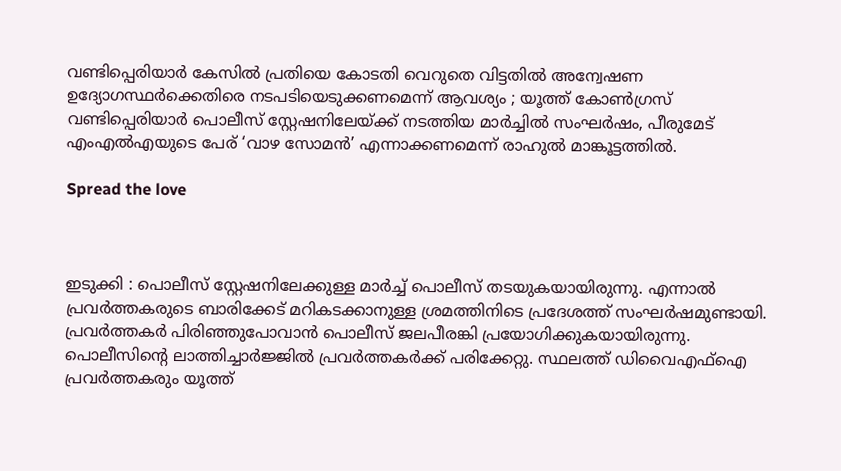വണ്ടിപ്പെരിയാര്‍ കേസില്‍ പ്രതിയെ കോടതി വെറുതെ വിട്ടതിൽ അന്വേഷണ ഉദ്യോഗസ്ഥർക്കെതിരെ നടപടിയെടുക്കണമെന്ന് ആവശ്യം ; യൂത്ത് കോണ്‍ഗ്രസ് വണ്ടിപ്പെരിയാര്‍ പൊലീസ് സ്റ്റേഷനിലേയ്ക്ക് നടത്തിയ മാര്‍ച്ചില്‍ സംഘര്‍ഷം, പീരുമേട് എംഎല്‍എയുടെ പേര് ‘വാഴ സോമൻ’ എന്നാക്കണമെന്ന് രാഹുല്‍ മാങ്കൂട്ടത്തിൽ.

Spread the love



ഇടുക്കി : പൊലീസ് സ്റ്റേഷനിലേക്കുള്ള മാര്‍ച്ച്‌ പൊലീസ് തടയുകയായിരുന്നു. എന്നാല്‍ പ്രവര്‍ത്തകരുടെ ബാരിക്കേട് മറികടക്കാനുള്ള ശ്രമത്തിനിടെ പ്രദേശത്ത് സംഘര്‍ഷമുണ്ടായി. പ്രവര്‍ത്തകര്‍ പിരിഞ്ഞുപോവാൻ പൊലീസ് ജലപീരങ്കി പ്രയോഗിക്കുകയായിരുന്നു. പൊലീസിൻ്റെ ലാത്തിച്ചാര്‍ജ്ജില്‍ പ്രവര്‍ത്തകര്‍ക്ക് പരിക്കേറ്റു. സ്ഥലത്ത് ഡിവൈഎഫ്‌ഐ പ്രവര്‍ത്തകരും യൂത്ത്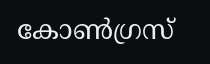കോണ്‍ഗ്രസ്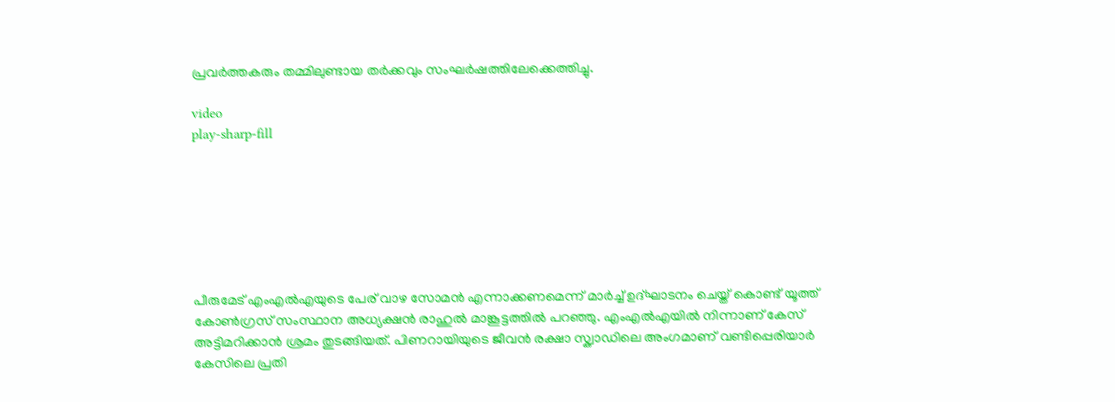പ്രവര്‍ത്തകരും തമ്മിലുണ്ടായ തര്‍ക്കവും സംഘര്‍ഷത്തിലേക്കെത്തിച്ചു.

video
play-sharp-fill







പീരുമേട് എംഎല്‍എയുടെ പേര് വാഴ സോമൻ എന്നാക്കണമെന്ന് മാര്‍ച്ച്‌ ഉദ്ഘാടനം ചെയ്ത് കൊണ്ട് യൂത്ത് കോണ്‍ഗ്രസ് സംസ്ഥാന അധ്യക്ഷൻ രാഹുല്‍ മാങ്കൂട്ടത്തില്‍ പറഞ്ഞു. എംഎല്‍എയില്‍ നിന്നാണ് കേസ് അട്ടിമറിക്കാൻ ശ്രമം തുടങ്ങിയത്. പിണറായിയുടെ ജീവൻ രക്ഷാ സ്ക്വാഡിലെ അംഗമാണ് വണ്ടിപ്പെരിയാര്‍ കേസിലെ പ്രതി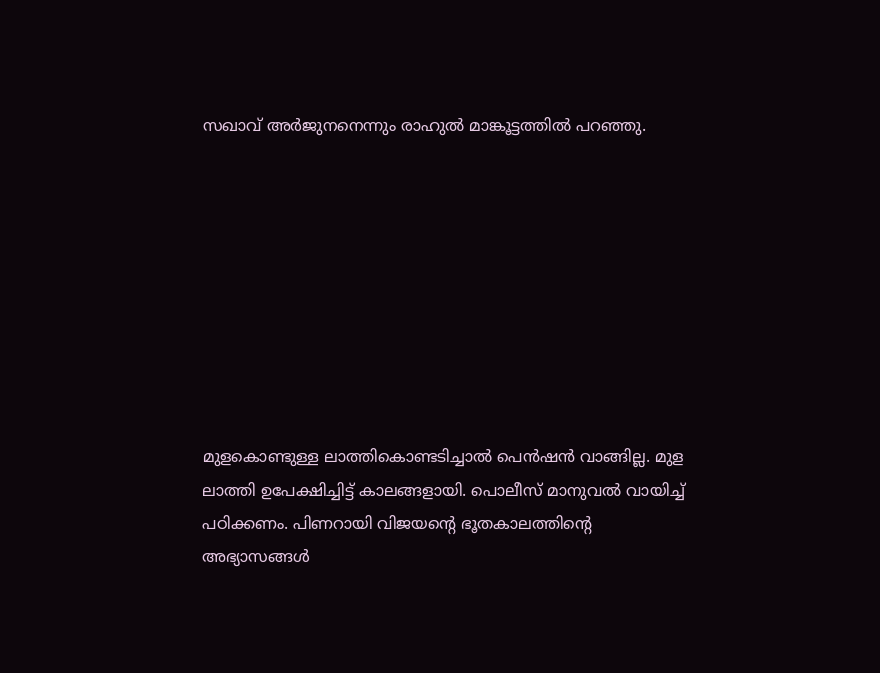സഖാവ് അര്‍ജുനനെന്നും രാഹുല്‍ മാങ്കൂട്ടത്തില്‍ പറഞ്ഞു.









മുളകൊണ്ടുള്ള ലാത്തികൊണ്ടടിച്ചാല്‍ പെൻഷൻ വാങ്ങില്ല. മുള ലാത്തി ഉപേക്ഷിച്ചിട്ട് കാലങ്ങളായി. പൊലീസ് മാനുവല്‍ വായിച്ച്‌ പഠിക്കണം. പിണറായി വിജയൻ്റെ ഭൂതകാലത്തിന്റെ അഭ്യാസങ്ങള്‍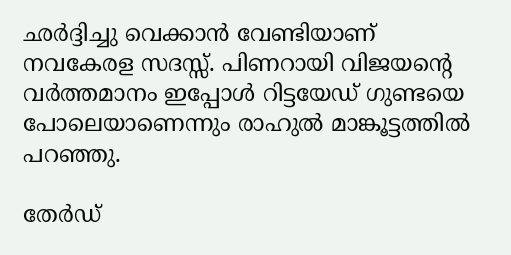ഛര്‍ദ്ദിച്ചു വെക്കാൻ വേണ്ടിയാണ് നവകേരള സദസ്സ്. പിണറായി വിജയൻ്റെ വര്‍ത്തമാനം ഇപ്പോള്‍ റിട്ടയേഡ് ഗുണ്ടയെ പോലെയാണെന്നും രാഹുല്‍ മാങ്കൂട്ടത്തില്‍ പറ‍ഞ്ഞു.

തേർഡ്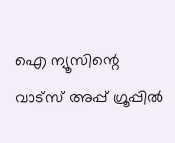ഐ ന്യൂസിന്റെ വാട്സ് അപ്പ് ഗ്രൂപ്പിൽ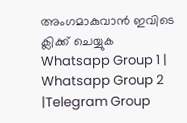അംഗമാകുവാൻ ഇവിടെ ക്ലിക്ക് ചെയ്യുക
Whatsapp Group 1 | Whatsapp Group 2 |Telegram Group